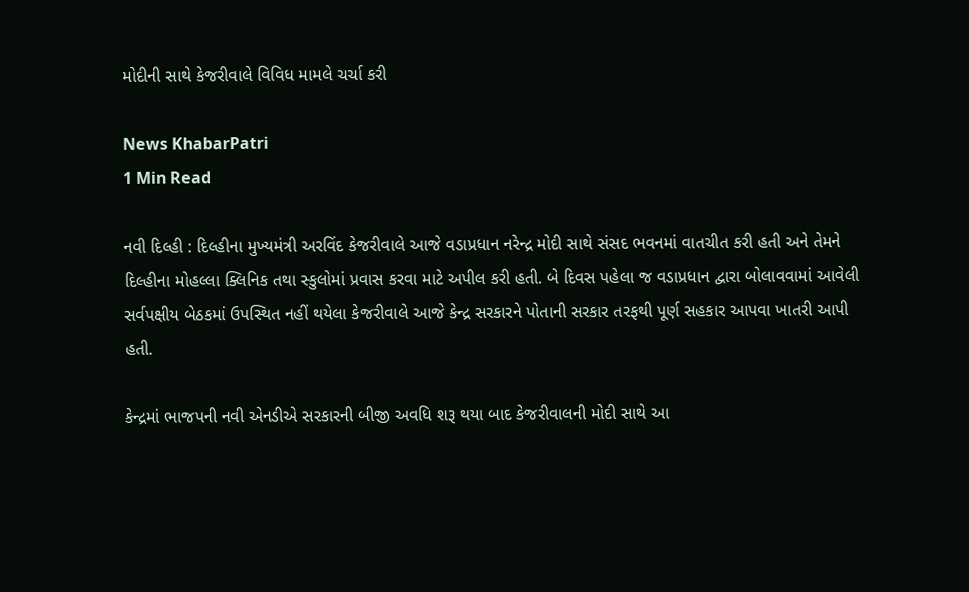મોદીની સાથે કેજરીવાલે વિવિધ મામલે ચર્ચા કરી

News KhabarPatri
1 Min Read

નવી દિલ્હી : દિલ્હીના મુખ્યમંત્રી અરવિંદ કેજરીવાલે આજે વડાપ્રધાન નરેન્દ્ર મોદી સાથે સંસદ ભવનમાં વાતચીત કરી હતી અને તેમને દિલ્હીના મોહલ્લા ક્લિનિક તથા સ્કુલોમાં પ્રવાસ કરવા માટે અપીલ કરી હતી. બે દિવસ પહેલા જ વડાપ્રધાન દ્વારા બોલાવવામાં આવેલી સર્વપક્ષીય બેઠકમાં ઉપસ્થિત નહીં થયેલા કેજરીવાલે આજે કેન્દ્ર સરકારને પોતાની સરકાર તરફથી પૂર્ણ સહકાર આપવા ખાતરી આપી હતી.

કેન્દ્રમાં ભાજપની નવી એનડીએ સરકારની બીજી અવધિ શરૂ થયા બાદ કેજરીવાલની મોદી સાથે આ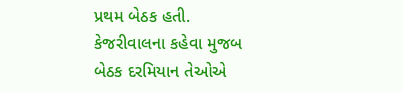પ્રથમ બેઠક હતી. કેજરીવાલના કહેવા મુજબ બેઠક દરમિયાન તેઓએ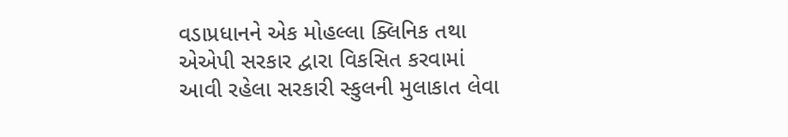વડાપ્રધાનને એક મોહલ્લા ક્લિનિક તથા એએપી સરકાર દ્વારા વિકસિત કરવામાં આવી રહેલા સરકારી સ્કુલની મુલાકાત લેવા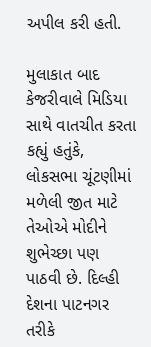અપીલ કરી હતી.

મુલાકાત બાદ કેજરીવાલે મિડિયા સાથે વાતચીત કરતા કહ્યું હતુંકે, લોકસભા ચૂંટણીમાં મળેલી જીત માટે તેઓએ મોદીને શુભેચ્છા પણ પાઠવી છે. દિલ્હી દેશના પાટનગર તરીકે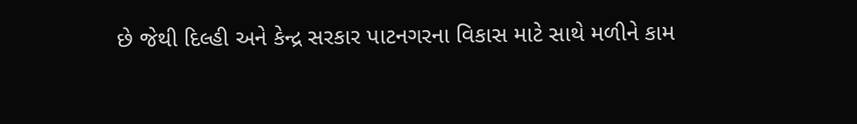છે જેથી દિલ્હી અને કેન્દ્ર સરકાર પાટનગરના વિકાસ માટે સાથે મળીને કામ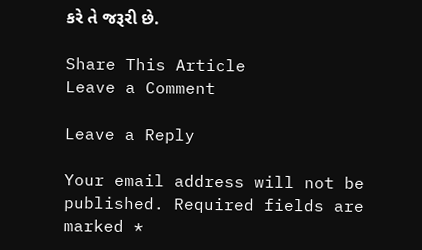કરે તે જરૂરી છે.

Share This Article
Leave a Comment

Leave a Reply

Your email address will not be published. Required fields are marked *